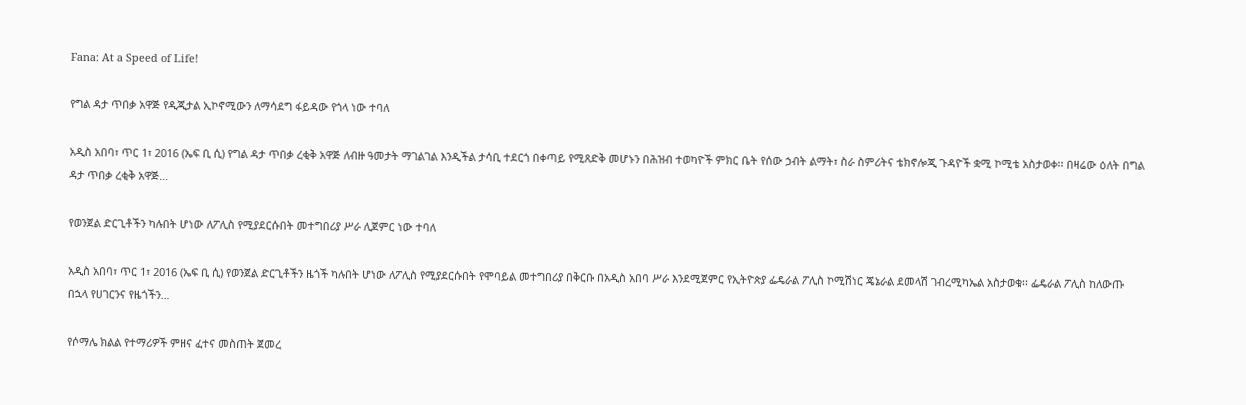Fana: At a Speed of Life!

የግል ዳታ ጥበቃ አዋጅ የዲጂታል ኢኮኖሚውን ለማሳደግ ፋይዳው የጎላ ነው ተባለ

አዲስ አበባ፣ ጥር 1፣ 2016 (ኤፍ ቢ ሲ) የግል ዳታ ጥበቃ ረቂቅ አዋጅ ለብዙ ዓመታት ማገልገል እንዲችል ታሳቢ ተደርጎ በቀጣይ የሚጸድቅ መሆኑን በሕዝብ ተወካዮች ምክር ቤት የሰው ኃብት ልማት፣ ስራ ስምሪትና ቴክኖሎጂ ጉዳዮች ቋሚ ኮሚቴ አስታወቀ፡፡ በዛሬው ዕለት በግል ዳታ ጥበቃ ረቂቅ አዋጅ…

የወንጀል ድርጊቶችን ካሉበት ሆነው ለፖሊስ የሚያደርሱበት መተግበሪያ ሥራ ሊጀምር ነው ተባለ

አዲስ አበባ፣ ጥር 1፣ 2016 (ኤፍ ቢ ሲ) የወንጀል ድርጊቶችን ዜጎች ካሉበት ሆነው ለፖሊስ የሚያደርሱበት የሞባይል መተግበሪያ በቅርቡ በአዲስ አበባ ሥራ እንደሚጀምር የኢትዮጵያ ፌዴራል ፖሊስ ኮሚሽነር ጄኔራል ደመላሽ ገብረሚካኤል አስታወቁ፡፡ ፌዴራል ፖሊስ ከለውጡ በኋላ የሀገርንና የዜጎችን…

የሶማሌ ክልል የተማሪዎች ምዘና ፈተና መስጠት ጀመረ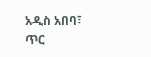አዲስ አበባ፣ ጥር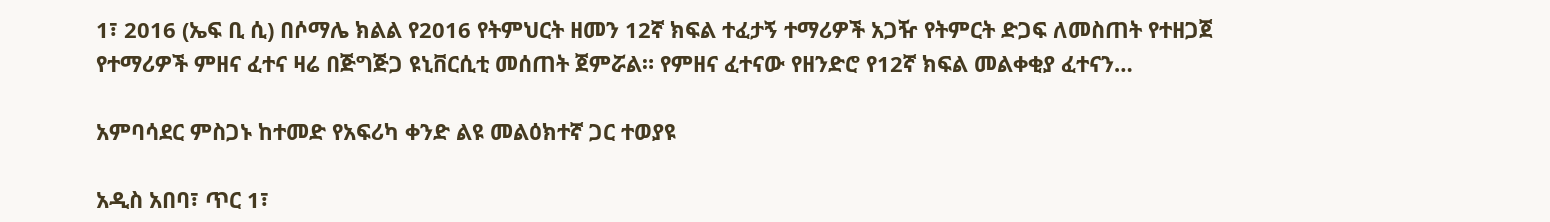1፣ 2016 (ኤፍ ቢ ሲ) በሶማሌ ክልል የ2016 የትምህርት ዘመን 12ኛ ክፍል ተፈታኝ ተማሪዎች አጋዥ የትምርት ድጋፍ ለመስጠት የተዘጋጀ የተማሪዎች ምዘና ፈተና ዛሬ በጅግጅጋ ዩኒቨርሲቲ መሰጠት ጀምሯል። የምዘና ፈተናው የዘንድሮ የ12ኛ ክፍል መልቀቂያ ፈተናን…

አምባሳደር ምስጋኑ ከተመድ የአፍሪካ ቀንድ ልዩ መልዕክተኛ ጋር ተወያዩ

አዲስ አበባ፣ ጥር 1፣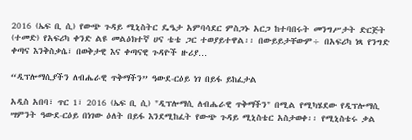2016 (ኤፍ ቢ ሲ) የውጭ ጉዳይ ሚኒስትር ዴዔታ አምባሳደር ምስጋኑ አርጋ ከተባበሩት መንግሥታት ድርጅት (ተመድ) የአፍሪካ ቀንድ ልዩ መልዕክተኛ ሀና ቴቴ ጋር ተወያይተዋል፡፡ በውይይታቸውም÷ በአፍሪካ ነጻ የንግድ ቀጣና እንቅስቃሴ፣ በወቅታዊ እና ቀጣናዊ ጉዳዮች ዙሪያ…

“ዲፕሎማሲያችን ለብሔራዊ ጥቅማችን” ዓውደ-ርዕይ ነገ በይፋ ይከፈታል

አዲስ አበባ፣ ጥር 1፣ 2016 (ኤፍ ቢ ሲ) "ዲፕሎማሲ ለብሔራዊ ጥቅማችን" በሚል የሚካሄደው የዲፕሎማሲ ሣምንት ዓውደ-ርዕይ በነገው ዕለት በይፋ እንደሚከፈት የውጭ ጉዳይ ሚኒስቴር አስታወቀ፡፡ የሚኒስቴሩ ቃል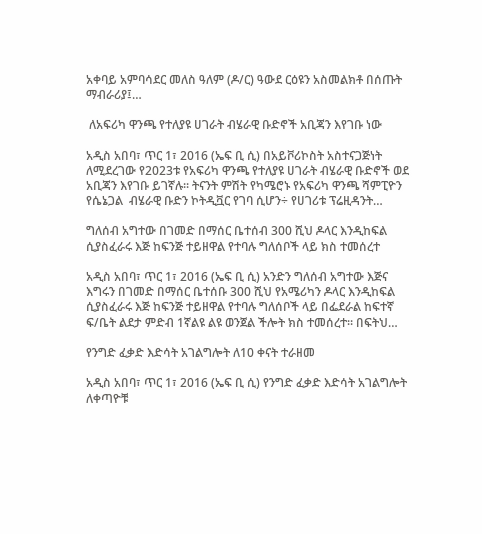አቀባይ አምባሳደር መለስ ዓለም (ዶ/ር) ዓውደ ርዕዩን አስመልክቶ በሰጡት ማብራሪያ፤…

 ለአፍሪካ ዋንጫ የተለያዩ ሀገራት ብሄራዊ ቡድኖች አቢጃን እየገቡ ነው

አዲስ አበባ፣ ጥር 1፣ 2016 (ኤፍ ቢ ሲ) በአይቮሪኮስት አስተናጋጅነት ለሚደረገው የ2023ቱ የአፍሪካ ዋንጫ የተለያዩ ሀገራት ብሄራዊ ቡድኖች ወደ አቢጃን እየገቡ ይገኛሉ፡፡ ትናንት ምሽት የካሜሮኑ የአፍሪካ ዋንጫ ሻምፒዮን  የሴኔጋል  ብሄራዊ ቡድን ኮትዲቯር የገባ ሲሆን÷ የሀገሪቱ ፕሬዚዳንት…

ግለሰብ አግተው በገመድ በማሰር ቤተሰብ 300 ሺህ ዶላር እንዲከፍል ሲያስፈራሩ እጅ ከፍንጅ ተይዘዋል የተባሉ ግለሰቦች ላይ ክስ ተመሰረተ

አዲስ አበባ፣ ጥር 1፣ 2016 (ኤፍ ቢ ሲ) አንድን ግለሰብ አግተው እጅና እግሩን በገመድ በማሰር ቤተሰቡ 300 ሺህ የአሜሪካን ዶላር እንዲከፍል ሲያስፈራሩ እጅ ከፍንጅ ተይዘዋል የተባሉ ግለሰቦች ላይ በፌደራል ከፍተኛ ፍ/ቤት ልደታ ምድብ 1ኛልዩ ልዩ ወንጀል ችሎት ክስ ተመሰረተ። በፍትህ…

የንግድ ፈቃድ እድሳት አገልግሎት ለ10 ቀናት ተራዘመ

አዲስ አበባ፣ ጥር 1፣ 2016 (ኤፍ ቢ ሲ) የንግድ ፈቃድ እድሳት አገልግሎት ለቀጣዮቹ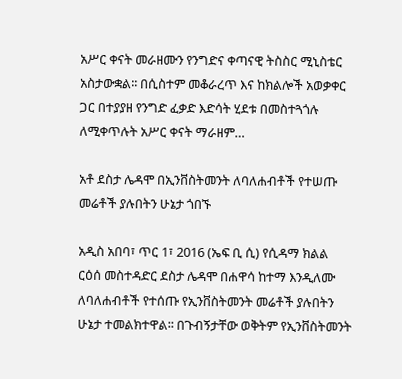አሥር ቀናት መራዘሙን የንግድና ቀጣናዊ ትስስር ሚኒስቴር አስታውቋል፡፡ በሲስተም መቆራረጥ እና ከክልሎች አወቃቀር ጋር በተያያዘ የንግድ ፈቃድ እድሳት ሂደቱ በመስተጓጎሉ ለሚቀጥሉት አሥር ቀናት ማራዘም…

አቶ ደስታ ሌዳሞ በኢንቨስትመንት ለባለሐብቶች የተሠጡ መሬቶች ያሉበትን ሁኔታ ጎበኙ

አዲስ አበባ፣ ጥር 1፣ 2016 (ኤፍ ቢ ሲ) የሲዳማ ክልል ርዕሰ መስተዳድር ደስታ ሌዳሞ በሐዋሳ ከተማ እንዲለሙ ለባለሐብቶች የተሰጡ የኢንቨስትመንት መሬቶች ያሉበትን ሁኔታ ተመልክተዋል፡፡ በጉብኝታቸው ወቅትም የኢንቨስትመንት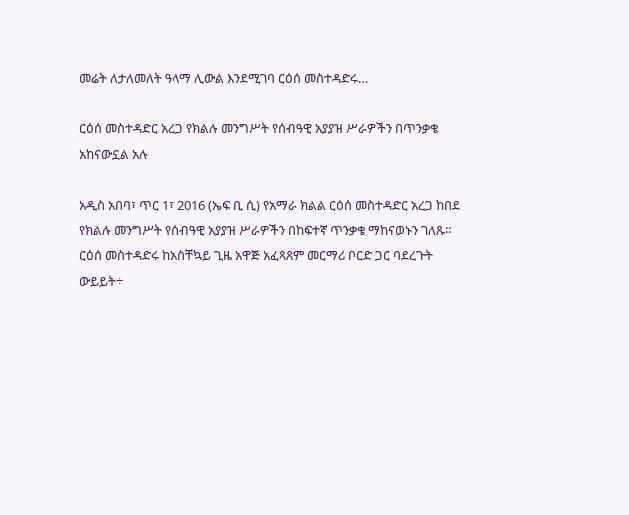መሬት ለታለመለት ዓላማ ሊውል እንደሚገባ ርዕሰ መስተዳድሩ…

ርዕሰ መስተዳድር አረጋ የክልሉ መንግሥት የሰብዓዊ አያያዝ ሥራዎችን በጥንቃቄ አከናውኗል አሉ

አዲስ አበባ፣ ጥር 1፣ 2016 (ኤፍ ቢ ሲ) የአማራ ክልል ርዕሰ መስተዳድር አረጋ ከበደ የክልሉ መንግሥት የሰብዓዊ አያያዝ ሥራዎችን በከፍተኛ ጥንቃቄ ማከናወኑን ገለጹ፡፡ ርዕሰ መስተዳድሩ ከአስቸኳይ ጊዜ አዋጅ አፈጻጸም መርማሪ ቦርድ ጋር ባደረጉት ውይይት÷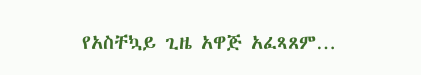የአስቸኳይ ጊዜ አዋጅ አፈጻጸም…